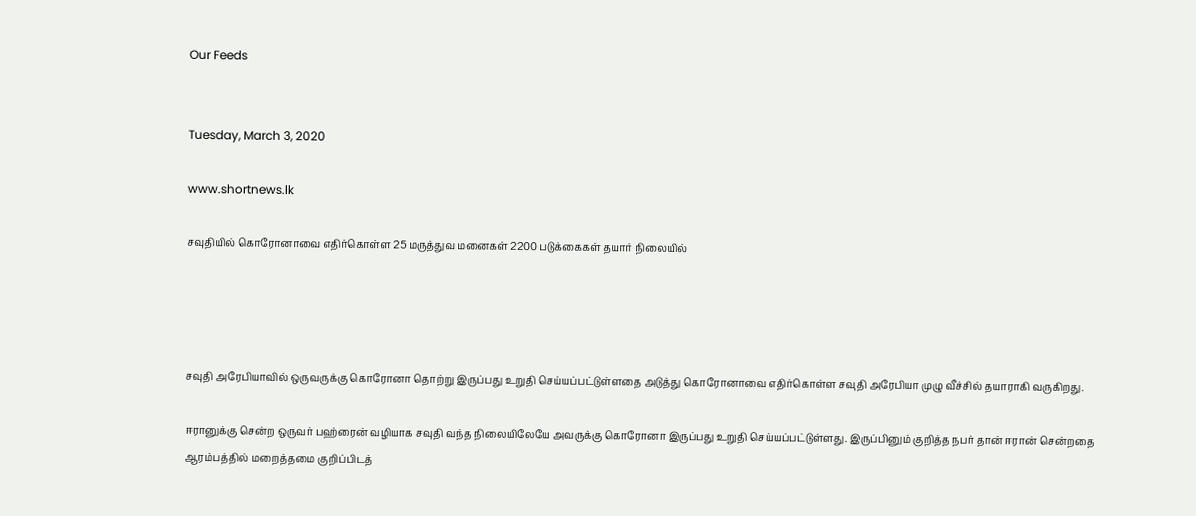Our Feeds


Tuesday, March 3, 2020

www.shortnews.lk

சவுதியில் கொரோனாவை எதிர்கொள்ள 25 மருத்துவ மனைகள் 2200 படுக்கைகள் தயார் நிலையில்




சவுதி அரேபியாவில் ஒருவருக்கு கொரோனா தொற்று இருப்பது உறுதி செய்யப்பட்டுள்ளதை அடுத்து கொரோனாவை எதிர்கொள்ள சவுதி அரேபியா முழு வீச்சில் தயாராகி வருகிறது.

ஈரானுக்கு சென்ற ஒருவர் பஹ்ரைன் வழியாக சவுதி வந்த நிலையிலேயே அவருக்கு கொரோனா இருப்பது உறுதி செய்யப்பட்டுள்ளது. இருப்பினும் குறித்த நபர் தான் ஈரான் சென்றதை ஆரம்பத்தில் மறைத்தமை குறிப்பிடத்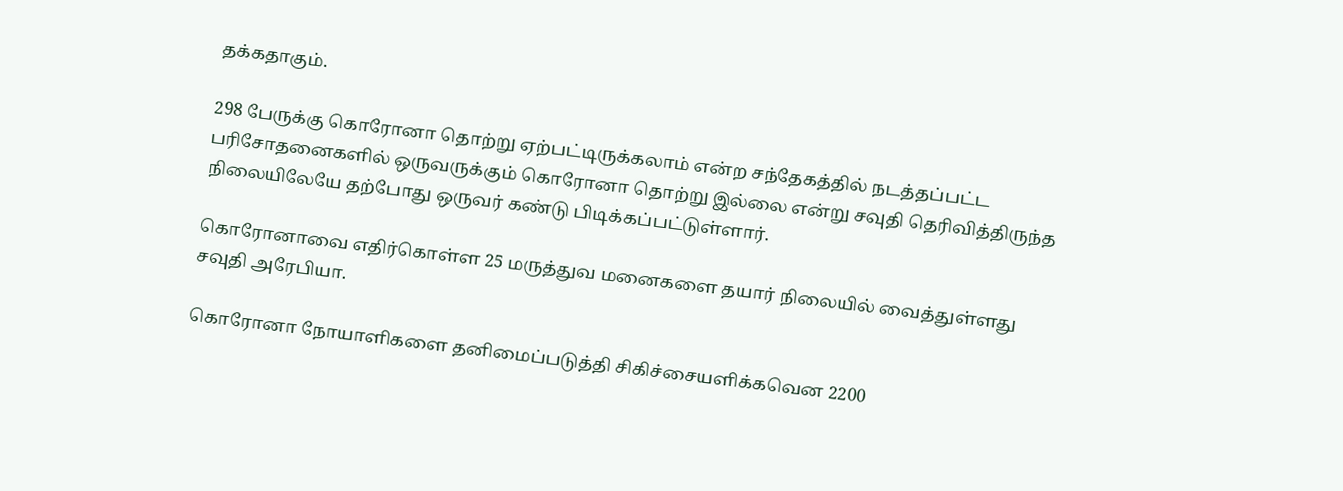தக்கதாகும்.

298 பேருக்கு கொரோனா தொற்று ஏற்பட்டிருக்கலாம் என்ற சந்தேகத்தில் நடத்தப்பட்ட பரிசோதனைகளில் ஒருவருக்கும் கொரோனா தொற்று இல்லை என்று சவுதி தெரிவித்திருந்த நிலையிலேயே தற்போது ஒருவர் கண்டு பிடிக்கப்பட்டுள்ளார்.

கொரோனாவை எதிர்கொள்ள 25 மருத்துவ மனைகளை தயார் நிலையில் வைத்துள்ளது சவுதி அரேபியா.

கொரோனா நோயாளிகளை தனிமைப்படுத்தி சிகிச்சையளிக்கவென 2200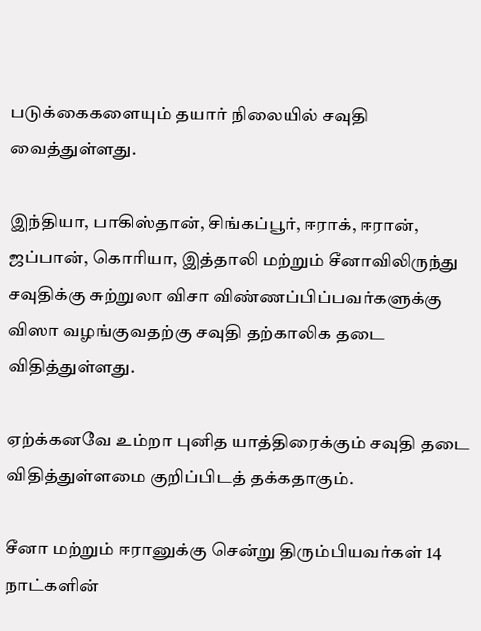படுக்கைகளையும் தயார் நிலையில் சவுதி வைத்துள்ளது.

இந்தியா, பாகிஸ்தான், சிங்கப்பூர், ஈராக், ஈரான், ஜப்பான், கொரியா, இத்தாலி மற்றும் சீனாவிலிருந்து சவுதிக்கு சுற்றுலா விசா விண்ணப்பிப்பவர்களுக்கு விஸா வழங்குவதற்கு சவுதி தற்காலிக தடை விதித்துள்ளது.

ஏற்க்கனவே உம்றா புனித யாத்திரைக்கும் சவுதி தடை விதித்துள்ளமை குறிப்பிடத் தக்கதாகும்.

சீனா மற்றும் ஈரானுக்கு சென்று திரும்பியவர்கள் 14 நாட்களின்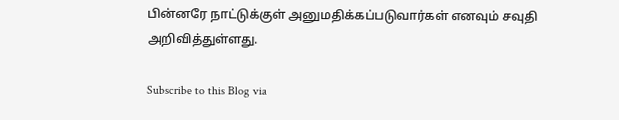பின்னரே நாட்டுக்குள் அனுமதிக்கப்படுவார்கள் எனவும் சவுதி அறிவித்துள்ளது.

Subscribe to this Blog via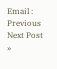Email :
Previous
Next Post »